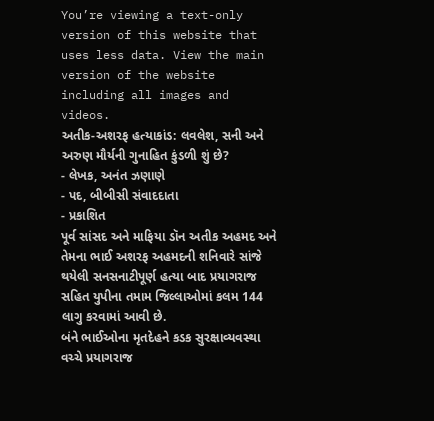You’re viewing a text-only version of this website that uses less data. View the main version of the website including all images and videos.
અતીક-અશરફ હત્યાકાંડ: લવલેશ, સની અને અરુણ મૌર્યની ગુનાહિત કુંડળી શું છે?
- લેખક, અનંત ઝણાણે
- પદ, બીબીસી સંવાદદાતા
- પ્રકાશિત
પૂર્વ સાંસદ અને માફિયા ડૉન અતીક અહમદ અને તેમના ભાઈ અશરફ અહમદની શનિવારે સાંજે થયેલી સનસનાટીપૂર્ણ હત્યા બાદ પ્રયાગરાજ સહિત યુપીના તમામ જિલ્લાઓમાં કલમ 144 લાગુ કરવામાં આવી છે.
બંને ભાઈઓના મૃતદેહને કડક સુરક્ષાવ્યવસ્થા વચ્ચે પ્રયાગરાજ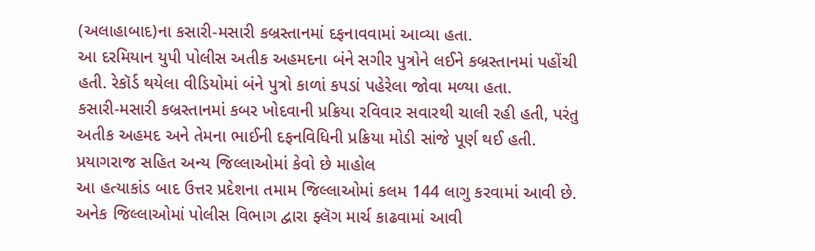(અલાહાબાદ)ના કસારી-મસારી કબ્રસ્તાનમાં દફનાવવામાં આવ્યા હતા.
આ દરમિયાન યુપી પોલીસ અતીક અહમદના બંને સગીર પુત્રોને લઈને કબ્રસ્તાનમાં પહોંચી હતી. રેકૉર્ડ થયેલા વીડિયોમાં બંને પુત્રો કાળાં કપડાં પહેરેલા જોવા મળ્યા હતા.
કસારી-મસારી કબ્રસ્તાનમાં કબર ખોદવાની પ્રક્રિયા રવિવાર સવારથી ચાલી રહી હતી, પરંતુ અતીક અહમદ અને તેમના ભાઈની દફનવિધિની પ્રક્રિયા મોડી સાંજે પૂર્ણ થઈ હતી.
પ્રયાગરાજ સહિત અન્ય જિલ્લાઓમાં કેવો છે માહોલ
આ હત્યાકાંડ બાદ ઉત્તર પ્રદેશના તમામ જિલ્લાઓમાં કલમ 144 લાગુ કરવામાં આવી છે. અનેક જિલ્લાઓમાં પોલીસ વિભાગ દ્વારા ફ્લૅગ માર્ચ કાઢવામાં આવી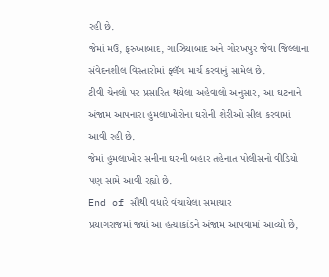રહી છે.
જેમાં મઉ, ફરુખાબાદ, ગાઝિયાબાદ અને ગોરખપુર જેવા જિલ્લાના સંવેદનશીલ વિસ્તારોમાં ફ્લૅગ માર્ચ કરવાનું સામેલ છે.
ટીવી ચેનલો પર પ્રસારિત થયેલા અહેવાલો અનુસાર, આ ઘટનાને અંજામ આપનારા હુમલાખોરોના ઘરોની શેરીઓ સીલ કરવામાં આવી રહી છે.
જેમાં હુમલાખોર સનીના ઘરની બહાર તહેનાત પોલીસનો વીડિયો પણ સામે આવી રહ્યો છે.
End of સૌથી વધારે વંચાયેલા સમાચાર
પ્રયાગરાજમાં જ્યાં આ હત્યાકાંડને અંજામ આપવામાં આવ્યો છે,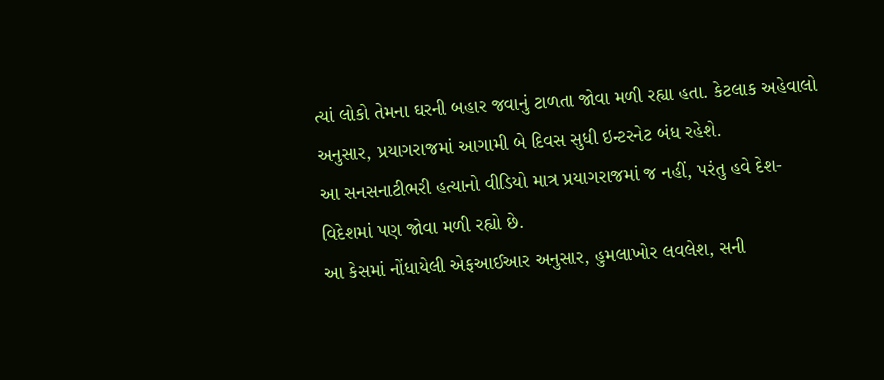ત્યાં લોકો તેમના ઘરની બહાર જવાનું ટાળતા જોવા મળી રહ્યા હતા. કેટલાક અહેવાલો અનુસાર, પ્રયાગરાજમાં આગામી બે દિવસ સુધી ઇન્ટરનેટ બંધ રહેશે.
આ સનસનાટીભરી હત્યાનો વીડિયો માત્ર પ્રયાગરાજમાં જ નહીં, પરંતુ હવે દેશ-વિદેશમાં પણ જોવા મળી રહ્યો છે.
આ કેસમાં નોંધાયેલી એફઆઈઆર અનુસાર, હુમલાખોર લવલેશ, સની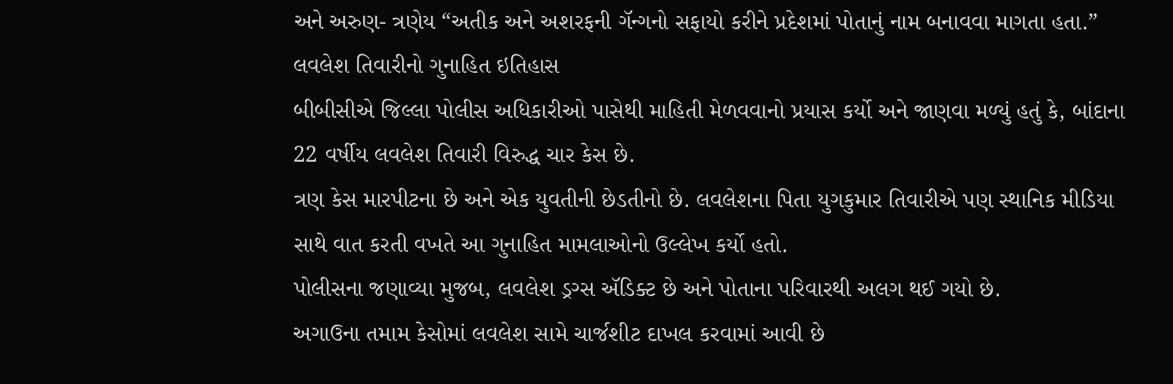અને અરુણ- ત્રણેય “અતીક અને અશરફની ગૅન્ગનો સફાયો કરીને પ્રદેશમાં પોતાનું નામ બનાવવા માગતા હતા.”
લવલેશ તિવારીનો ગુનાહિત ઇતિહાસ
બીબીસીએ જિલ્લા પોલીસ અધિકારીઓ પાસેથી માહિતી મેળવવાનો પ્રયાસ કર્યો અને જાણવા મળ્યું હતું કે, બાંદાના 22 વર્ષીય લવલેશ તિવારી વિરુદ્ધ ચાર કેસ છે.
ત્રણ કેસ મારપીટના છે અને એક યુવતીની છેડતીનો છે. લવલેશના પિતા યુગકુમાર તિવારીએ પણ સ્થાનિક મીડિયા સાથે વાત કરતી વખતે આ ગુનાહિત મામલાઓનો ઉલ્લેખ કર્યો હતો.
પોલીસના જણાવ્યા મુજબ, લવલેશ ડ્રગ્સ ઍડિક્ટ છે અને પોતાના પરિવારથી અલગ થઈ ગયો છે.
અગાઉના તમામ કેસોમાં લવલેશ સામે ચાર્જશીટ દાખલ કરવામાં આવી છે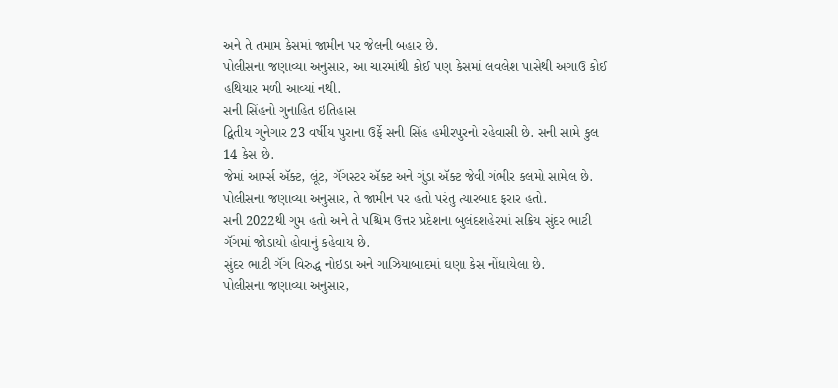અને તે તમામ કેસમાં જામીન પર જેલની બહાર છે.
પોલીસના જણાવ્યા અનુસાર, આ ચારમાંથી કોઈ પણ કેસમાં લવલેશ પાસેથી અગાઉ કોઈ હથિયાર મળી આવ્યાં નથી.
સની સિંહનો ગુનાહિત ઇતિહાસ
દ્વિતીય ગુનેગાર 23 વર્ષીય પુરાના ઉર્ફે સની સિંહ હમીરપુરનો રહેવાસી છે. સની સામે કુલ 14 કેસ છે.
જેમાં આર્મ્સ ઍક્ટ, લૂંટ, ગૅંગસ્ટર ઍક્ટ અને ગુંડા ઍક્ટ જેવી ગંભીર કલમો સામેલ છે.
પોલીસના જણાવ્યા અનુસાર, તે જામીન પર હતો પરંતુ ત્યારબાદ ફરાર હતો.
સની 2022થી ગુમ હતો અને તે પશ્ચિમ ઉત્તર પ્રદેશના બુલંદશહેરમાં સક્રિય સુંદર ભાટી ગૅંગમાં જોડાયો હોવાનું કહેવાય છે.
સુંદર ભાટી ગૅંગ વિરુદ્ધ નોઇડા અને ગાઝિયાબાદમાં ઘણા કેસ નોંધાયેલા છે.
પોલીસના જણાવ્યા અનુસાર,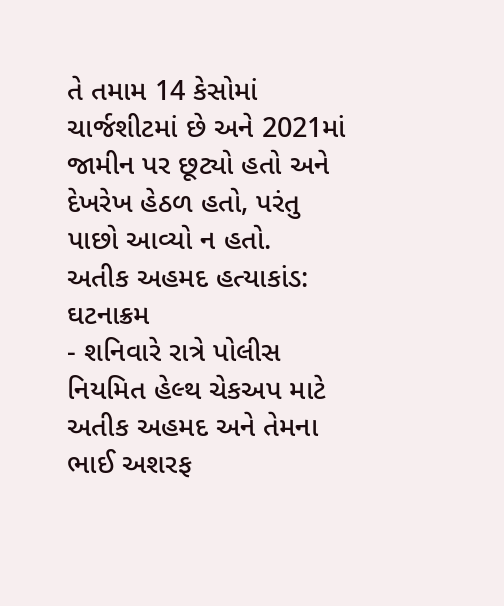તે તમામ 14 કેસોમાં ચાર્જશીટમાં છે અને 2021માં જામીન પર છૂટ્યો હતો અને દેખરેખ હેઠળ હતો, પરંતુ પાછો આવ્યો ન હતો.
અતીક અહમદ હત્યાકાંડ: ઘટનાક્રમ
- શનિવારે રાત્રે પોલીસ નિયમિત હેલ્થ ચેકઅપ માટે અતીક અહમદ અને તેમના ભાઈ અશરફ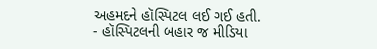અહમદને હૉસ્પિટલ લઈ ગઈ હતી.
- હૉસ્પિટલની બહાર જ મીડિયા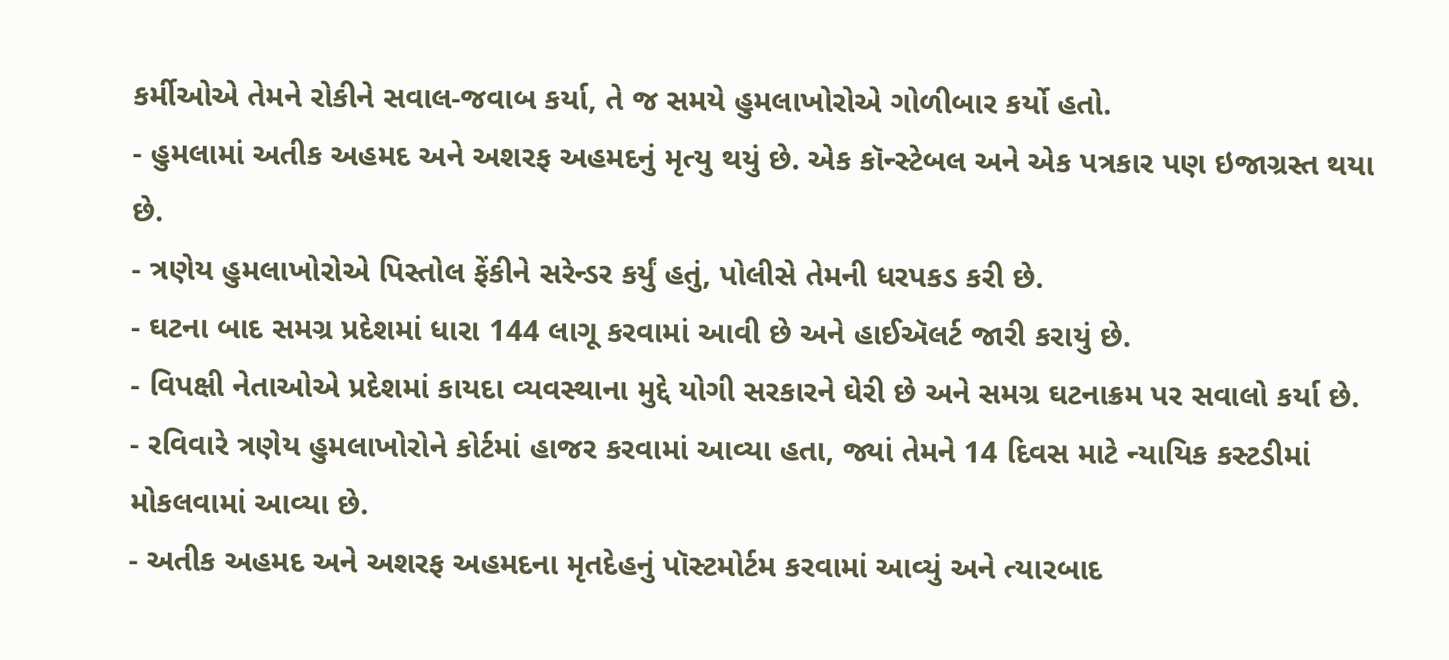કર્મીઓએ તેમને રોકીને સવાલ-જવાબ કર્યા, તે જ સમયે હુમલાખોરોએ ગોળીબાર કર્યો હતો.
- હુમલામાં અતીક અહમદ અને અશરફ અહમદનું મૃત્યુ થયું છે. એક કૉન્સ્ટેબલ અને એક પત્રકાર પણ ઇજાગ્રસ્ત થયા છે.
- ત્રણેય હુમલાખોરોએ પિસ્તોલ ફેંકીને સરેન્ડર કર્યું હતું, પોલીસે તેમની ધરપકડ કરી છે.
- ઘટના બાદ સમગ્ર પ્રદેશમાં ધારા 144 લાગૂ કરવામાં આવી છે અને હાઈઍલર્ટ જારી કરાયું છે.
- વિપક્ષી નેતાઓએ પ્રદેશમાં કાયદા વ્યવસ્થાના મુદ્દે યોગી સરકારને ઘેરી છે અને સમગ્ર ઘટનાક્રમ પર સવાલો કર્યા છે.
- રવિવારે ત્રણેય હુમલાખોરોને કોર્ટમાં હાજર કરવામાં આવ્યા હતા, જ્યાં તેમને 14 દિવસ માટે ન્યાયિક કસ્ટડીમાં મોકલવામાં આવ્યા છે.
- અતીક અહમદ અને અશરફ અહમદના મૃતદેહનું પૉસ્ટમોર્ટમ કરવામાં આવ્યું અને ત્યારબાદ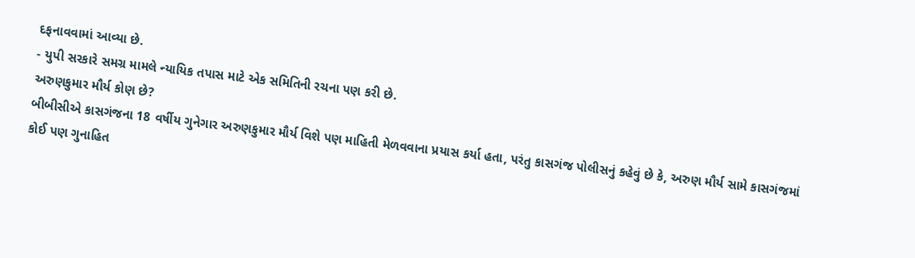દફનાવવામાં આવ્યા છે.
- યુપી સરકારે સમગ્ર મામલે ન્યાયિક તપાસ માટે એક સમિતિની રચના પણ કરી છે.
અરુણકુમાર મૌર્ય કોણ છે?
બીબીસીએ કાસગંજના 18 વર્ષીય ગુનેગાર અરુણકુમાર મૌર્ય વિશે પણ માહિતી મેળવવાના પ્રયાસ કર્યા હતા, પરંતુ કાસગંજ પોલીસનું કહેવું છે કે, અરુણ મૌર્ય સામે કાસગંજમાં કોઈ પણ ગુનાહિત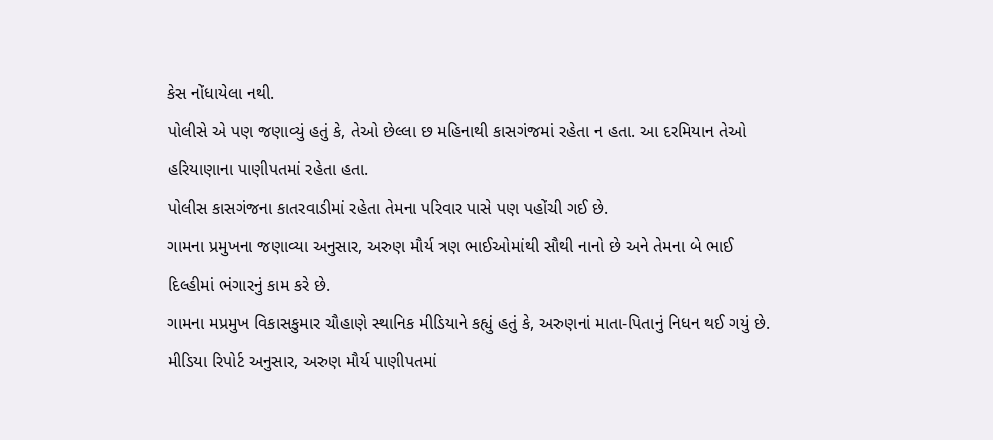કેસ નોંધાયેલા નથી.
પોલીસે એ પણ જણાવ્યું હતું કે, તેઓ છેલ્લા છ મહિનાથી કાસગંજમાં રહેતા ન હતા. આ દરમિયાન તેઓ હરિયાણાના પાણીપતમાં રહેતા હતા.
પોલીસ કાસગંજના કાતરવાડીમાં રહેતા તેમના પરિવાર પાસે પણ પહોંચી ગઈ છે.
ગામના પ્રમુખના જણાવ્યા અનુસાર, અરુણ મૌર્ય ત્રણ ભાઈઓમાંથી સૌથી નાનો છે અને તેમના બે ભાઈ દિલ્હીમાં ભંગારનું કામ કરે છે.
ગામના મપ્રમુખ વિકાસકુમાર ચૌહાણે સ્થાનિક મીડિયાને કહ્યું હતું કે, અરુણનાં માતા-પિતાનું નિધન થઈ ગયું છે.
મીડિયા રિપોર્ટ અનુસાર, અરુણ મૌર્ય પાણીપતમાં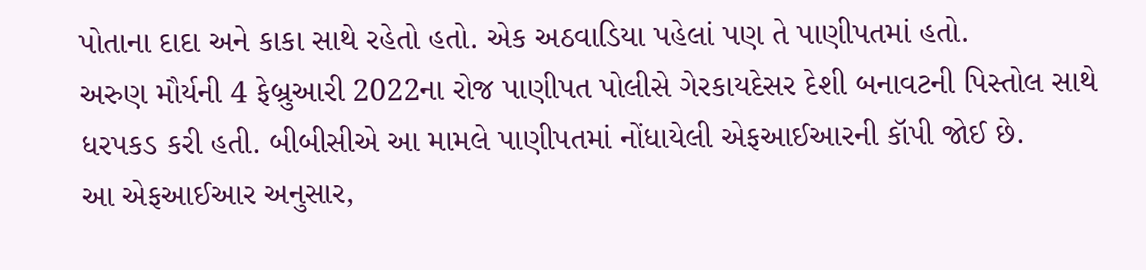પોતાના દાદા અને કાકા સાથે રહેતો હતો. એક અઠવાડિયા પહેલાં પણ તે પાણીપતમાં હતો.
અરુણ મૌર્યની 4 ફેબ્રુઆરી 2022ના રોજ પાણીપત પોલીસે ગેરકાયદેસર દેશી બનાવટની પિસ્તોલ સાથે ધરપકડ કરી હતી. બીબીસીએ આ મામલે પાણીપતમાં નોંધાયેલી એફઆઈઆરની કૉપી જોઈ છે.
આ એફઆઈઆર અનુસાર,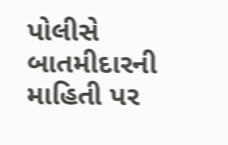પોલીસે બાતમીદારની માહિતી પર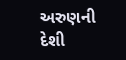અરુણની દેશી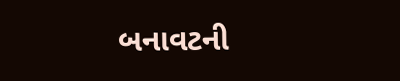બનાવટની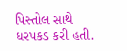પિસ્તોલ સાથે ધરપકડ કરી હતી.